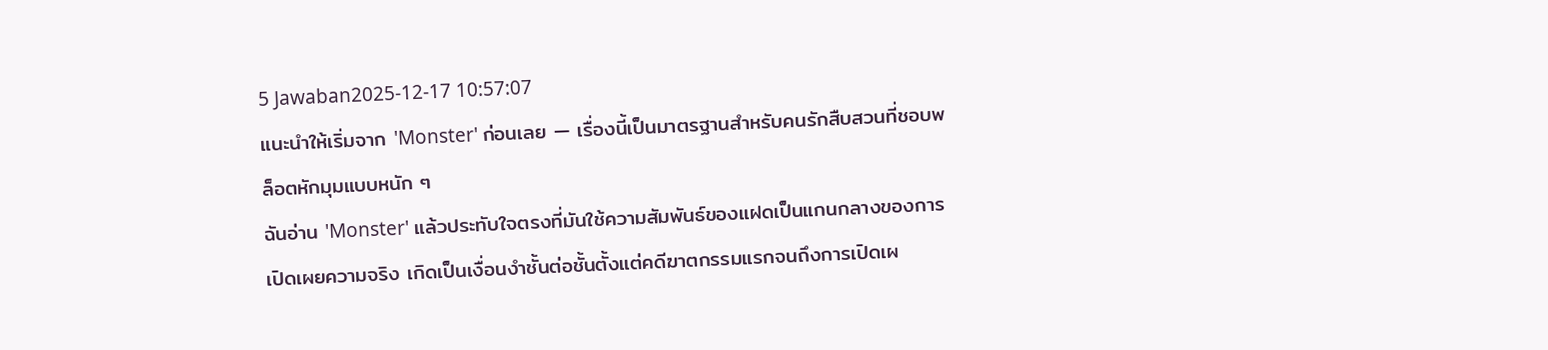5 Jawaban2025-12-17 10:57:07
แนะนำให้เริ่มจาก 'Monster' ก่อนเลย — เรื่องนี้เป็นมาตรฐานสำหรับคนรักสืบสวนที่ชอบพล็อตหักมุมแบบหนัก ๆ
ฉันอ่าน 'Monster' แล้วประทับใจตรงที่มันใช้ความสัมพันธ์ของแฝดเป็นแกนกลางของการเปิดเผยความจริง เกิดเป็นเงื่อนงำชั้นต่อชั้นตั้งแต่คดีฆาตกรรมแรกจนถึงการเปิดเผ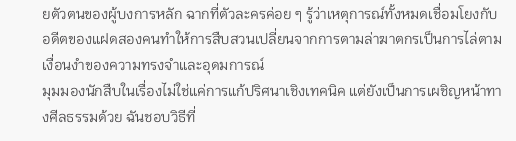ยตัวตนของผู้บงการหลัก ฉากที่ตัวละครค่อย ๆ รู้ว่าเหตุการณ์ทั้งหมดเชื่อมโยงกับอดีตของแฝดสองคนทำให้การสืบสวนเปลี่ยนจากการตามล่าฆาตกรเป็นการไล่ตามเงื่อนงำของความทรงจำและอุดมการณ์
มุมมองนักสืบในเรื่องไม่ใช่แค่การแก้ปริศนาเชิงเทคนิค แต่ยังเป็นการเผชิญหน้าทางศีลธรรมด้วย ฉันชอบวิธีที่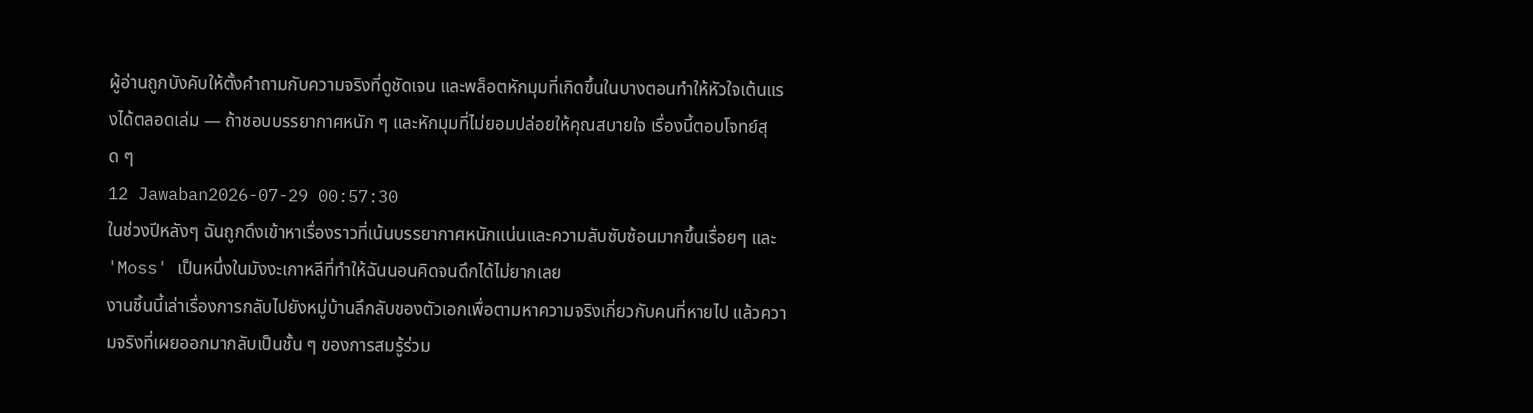ผู้อ่านถูกบังคับให้ตั้งคำถามกับความจริงที่ดูชัดเจน และพล็อตหักมุมที่เกิดขึ้นในบางตอนทำให้หัวใจเต้นแรงได้ตลอดเล่ม — ถ้าชอบบรรยากาศหนัก ๆ และหักมุมที่ไม่ยอมปล่อยให้คุณสบายใจ เรื่องนี้ตอบโจทย์สุด ๆ
12 Jawaban2026-07-29 00:57:30
ในช่วงปีหลังๆ ฉันถูกดึงเข้าหาเรื่องราวที่เน้นบรรยากาศหนักแน่นและความลับซับซ้อนมากขึ้นเรื่อยๆ และ 'Moss' เป็นหนึ่งในมังงะเกาหลีที่ทำให้ฉันนอนคิดจนดึกได้ไม่ยากเลย
งานชิ้นนี้เล่าเรื่องการกลับไปยังหมู่บ้านลึกลับของตัวเอกเพื่อตามหาความจริงเกี่ยวกับคนที่หายไป แล้วความจริงที่เผยออกมากลับเป็นชั้น ๆ ของการสมรู้ร่วม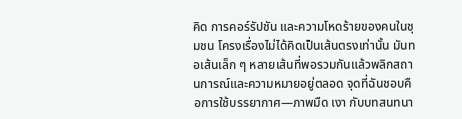คิด การคอร์รัปชัน และความโหดร้ายของคนในชุมชน โครงเรื่องไม่ได้คิดเป็นเส้นตรงเท่านั้น มันทอเส้นเล็ก ๆ หลายเส้นที่พอรวมกันแล้วพลิกสถานการณ์และความหมายอยู่ตลอด จุดที่ฉันชอบคือการใช้บรรยากาศ—ภาพมืด เงา กับบทสนทนา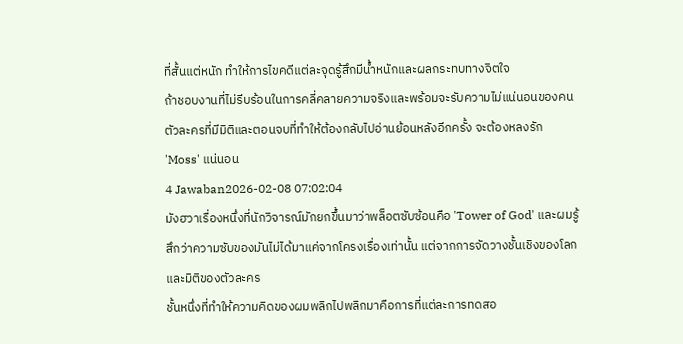ที่สั้นแต่หนัก ทำให้การไขคดีแต่ละจุดรู้สึกมีน้ำหนักและผลกระทบทางจิตใจ
ถ้าชอบงานที่ไม่รีบร้อนในการคลี่คลายความจริงและพร้อมจะรับความไม่แน่นอนของคน ตัวละครที่มีมิติและตอนจบที่ทำให้ต้องกลับไปอ่านย้อนหลังอีกครั้ง จะต้องหลงรัก 'Moss' แน่นอน
4 Jawaban2026-02-08 07:02:04
มังฮวาเรื่องหนึ่งที่นักวิจารณ์มักยกขึ้นมาว่าพล็อตซับซ้อนคือ 'Tower of God' และผมรู้สึกว่าความซับของมันไม่ได้มาแค่จากโครงเรื่องเท่านั้น แต่จากการจัดวางชั้นเชิงของโลกและมิติของตัวละคร
ชั้นหนึ่งที่ทำให้ความคิดของผมพลิกไปพลิกมาคือการที่แต่ละการทดสอ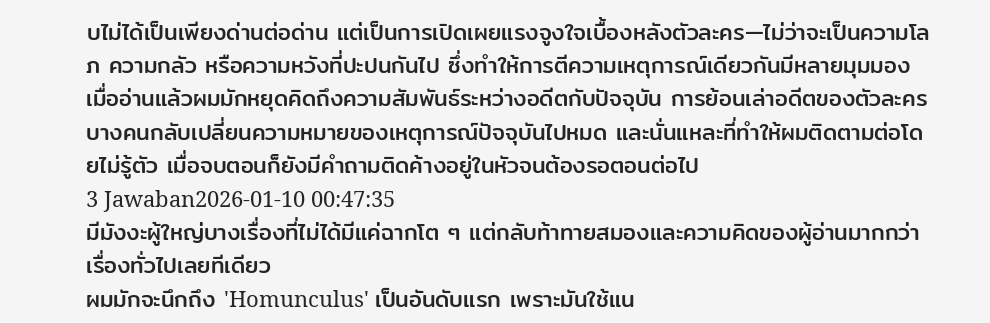บไม่ได้เป็นเพียงด่านต่อด่าน แต่เป็นการเปิดเผยแรงจูงใจเบื้องหลังตัวละคร—ไม่ว่าจะเป็นความโลภ ความกลัว หรือความหวังที่ปะปนกันไป ซึ่งทำให้การตีความเหตุการณ์เดียวกันมีหลายมุมมอง
เมื่ออ่านแล้วผมมักหยุดคิดถึงความสัมพันธ์ระหว่างอดีตกับปัจจุบัน การย้อนเล่าอดีตของตัวละครบางคนกลับเปลี่ยนความหมายของเหตุการณ์ปัจจุบันไปหมด และนั่นแหละที่ทำให้ผมติดตามต่อโดยไม่รู้ตัว เมื่อจบตอนก็ยังมีคำถามติดค้างอยู่ในหัวจนต้องรอตอนต่อไป
3 Jawaban2026-01-10 00:47:35
มีมังงะผู้ใหญ่บางเรื่องที่ไม่ได้มีแค่ฉากโต ๆ แต่กลับท้าทายสมองและความคิดของผู้อ่านมากกว่าเรื่องทั่วไปเลยทีเดียว
ผมมักจะนึกถึง 'Homunculus' เป็นอันดับแรก เพราะมันใช้แน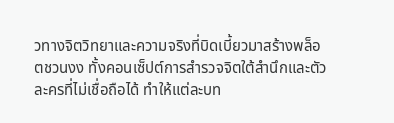วทางจิตวิทยาและความจริงที่บิดเบี้ยวมาสร้างพล็อตชวนงง ทั้งคอนเซ็ปต์การสำรวจจิตใต้สำนึกและตัวละครที่ไม่เชื่อถือได้ ทำให้แต่ละบท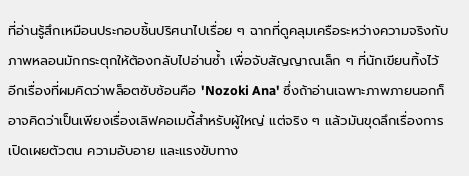ที่อ่านรู้สึกเหมือนประกอบชิ้นปริศนาไปเรื่อย ๆ ฉากที่ดูคลุมเครือระหว่างความจริงกับภาพหลอนมักกระตุกให้ต้องกลับไปอ่านซ้ำ เพื่อจับสัญญาณเล็ก ๆ ที่นักเขียนทิ้งไว้
อีกเรื่องที่ผมคิดว่าพล็อตซับซ้อนคือ 'Nozoki Ana' ซึ่งถ้าอ่านเฉพาะภาพภายนอกก็อาจคิดว่าเป็นเพียงเรื่องเลิฟคอเมดี้สำหรับผู้ใหญ่ แต่จริง ๆ แล้วมันขุดลึกเรื่องการเปิดเผยตัวตน ความอับอาย และแรงขับทาง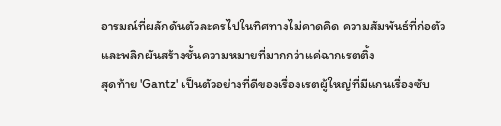อารมณ์ที่ผลักดันตัวละครไปในทิศทางไม่คาดคิด ความสัมพันธ์ที่ก่อตัวและพลิกผันสร้างชั้นความหมายที่มากกว่าแค่ฉากเรตติ้ง
สุดท้าย 'Gantz' เป็นตัวอย่างที่ดีของเรื่องเรตผู้ใหญ่ที่มีแกนเรื่องซับ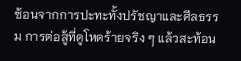ซ้อนจากการปะทะทั้งปรัชญาและศีลธรรม การต่อสู้ที่ดูโหดร้ายจริง ๆ แล้วสะท้อน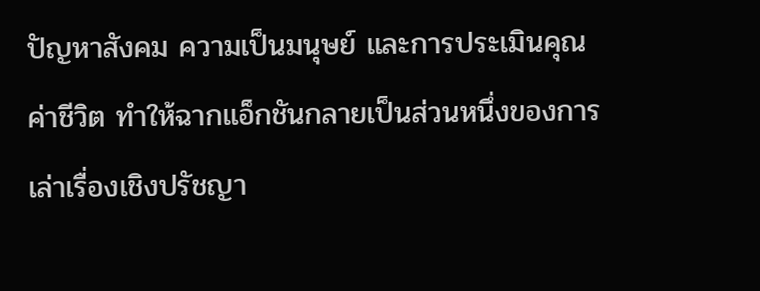ปัญหาสังคม ความเป็นมนุษย์ และการประเมินคุณค่าชีวิต ทำให้ฉากแอ็กชันกลายเป็นส่วนหนึ่งของการเล่าเรื่องเชิงปรัชญา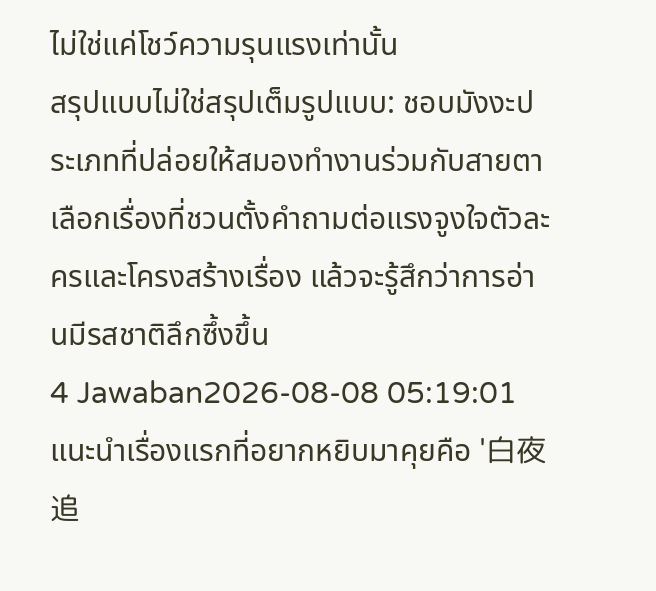ไม่ใช่แค่โชว์ความรุนแรงเท่านั้น
สรุปแบบไม่ใช่สรุปเต็มรูปแบบ: ชอบมังงะประเภทที่ปล่อยให้สมองทำงานร่วมกับสายตา เลือกเรื่องที่ชวนตั้งคำถามต่อแรงจูงใจตัวละครและโครงสร้างเรื่อง แล้วจะรู้สึกว่าการอ่านมีรสชาติลึกซึ้งขึ้น
4 Jawaban2026-08-08 05:19:01
แนะนำเรื่องแรกที่อยากหยิบมาคุยคือ '白夜追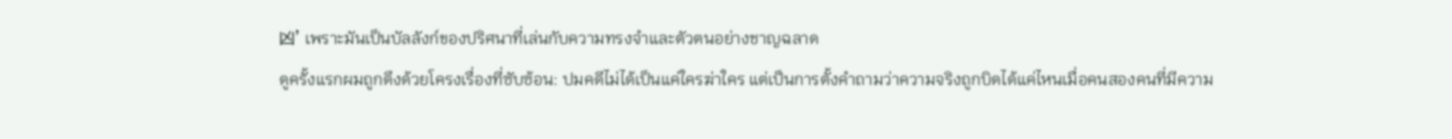凶' เพราะมันเป็นบัลลังก์ของปริศนาที่เล่นกับความทรงจำและตัวตนอย่างชาญฉลาด
ดูครั้งแรกผมถูกดึงด้วยโครงเรื่องที่ซับซ้อน: ปมคดีไม่ได้เป็นแค่ใครฆ่าใคร แต่เป็นการตั้งคำถามว่าความจริงถูกบิดได้แค่ไหนเมื่อคนสองคนที่มีความ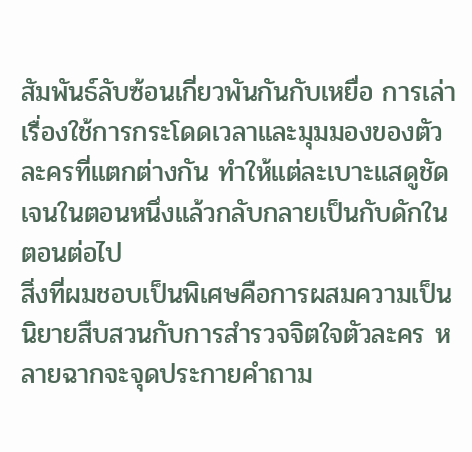สัมพันธ์ลับซ้อนเกี่ยวพันกันกับเหยื่อ การเล่าเรื่องใช้การกระโดดเวลาและมุมมองของตัวละครที่แตกต่างกัน ทำให้แต่ละเบาะแสดูชัดเจนในตอนหนึ่งแล้วกลับกลายเป็นกับดักในตอนต่อไป
สิ่งที่ผมชอบเป็นพิเศษคือการผสมความเป็นนิยายสืบสวนกับการสำรวจจิตใจตัวละคร หลายฉากจะจุดประกายคำถาม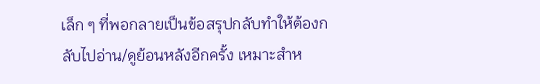เล็ก ๆ ที่พอกลายเป็นข้อสรุปกลับทำให้ต้องกลับไปอ่าน/ดูย้อนหลังอีกครั้ง เหมาะสำห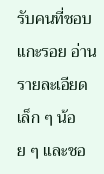รับคนที่ชอบแกะรอย อ่านรายละเอียดเล็ก ๆ น้อย ๆ และชอ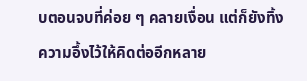บตอนจบที่ค่อย ๆ คลายเงื่อน แต่ก็ยังทิ้งความอึ้งไว้ให้คิดต่ออีกหลาย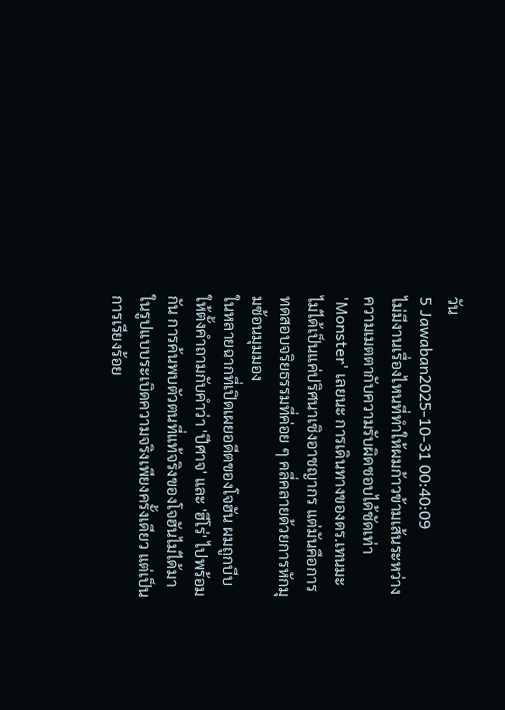วัน
5 Jawaban2025-10-31 00:40:09
ไม่มีงานเรื่องไหนที่ทำให้ผมก้าวข้ามเส้นระหว่างความเมตตากับความรับผิดชอบได้ชัดเท่า 'Monster' เลยนะ การเดินทางของดร.เทนมะไม่ได้เป็นแค่ปริศนาเชิงอาชญากร แต่มันคือการทดสอบจริยธรรมที่ค่อย ๆ คลี่คลายด้วยการหักมุมซ้อนมุมมอง
ในหลายฉากที่เปิดเผยอดีตของโจฮัน ผมถูกบีบให้ตั้งคำถามกับคำว่า 'ปีศาจ' และ 'ฮีโร่' ไปพร้อมกัน การค้นพบตัวตนที่แท้จริงของโจฮันไม่ได้มาในรูปแบบระเบิดความจริงเพียงครั้งเดียว แต่เป็นการเรียงร้อย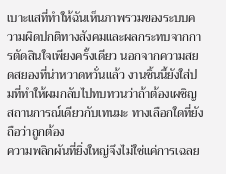เบาะแสที่ทำให้ฉันเห็นภาพรวมของระบบความผิดปกติทางสังคมและผลกระทบจากการตัดสินใจเพียงครั้งเดียว นอกจากความสยดสยองที่น่าหวาดหวั่นแล้ว งานชิ้นนี้ยังใส่ปมที่ทำให้ผมกลับไปทบทวนว่าถ้าต้องเผชิญสถานการณ์เดียวกับเทนมะ ทางเลือกใดที่ยังถือว่าถูกต้อง
ความพลิกผันที่ยิ่งใหญ่จึงไม่ใช่แค่การเฉลย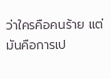ว่าใครคือคนร้าย แต่มันคือการเป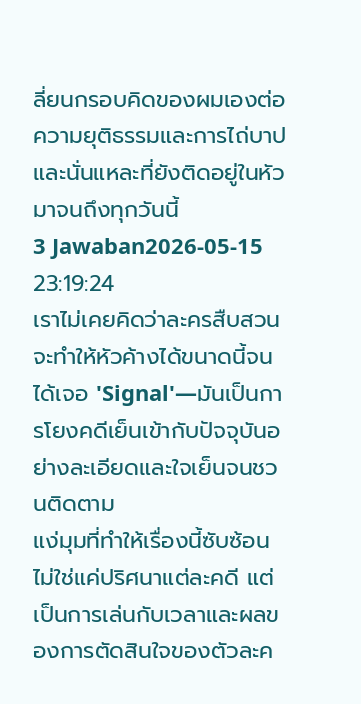ลี่ยนกรอบคิดของผมเองต่อความยุติธรรมและการไถ่บาป และนั่นแหละที่ยังติดอยู่ในหัวมาจนถึงทุกวันนี้
3 Jawaban2026-05-15 23:19:24
เราไม่เคยคิดว่าละครสืบสวนจะทำให้หัวค้างได้ขนาดนี้จนได้เจอ 'Signal'—มันเป็นการโยงคดีเย็นเข้ากับปัจจุบันอย่างละเอียดและใจเย็นจนชวนติดตาม
แง่มุมที่ทำให้เรื่องนี้ซับซ้อนไม่ใช่แค่ปริศนาแต่ละคดี แต่เป็นการเล่นกับเวลาและผลของการตัดสินใจของตัวละค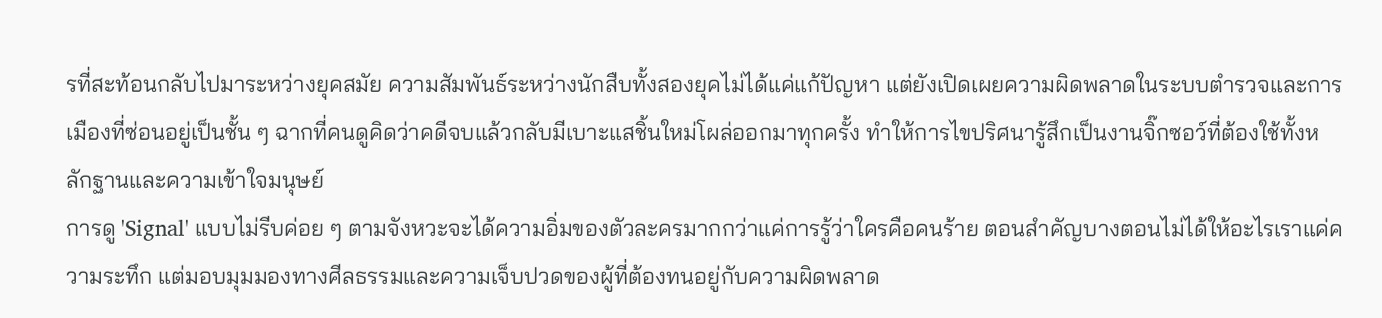รที่สะท้อนกลับไปมาระหว่างยุคสมัย ความสัมพันธ์ระหว่างนักสืบทั้งสองยุคไม่ได้แค่แก้ปัญหา แต่ยังเปิดเผยความผิดพลาดในระบบตำรวจและการเมืองที่ซ่อนอยู่เป็นชั้น ๆ ฉากที่คนดูคิดว่าคดีจบแล้วกลับมีเบาะแสชิ้นใหม่โผล่ออกมาทุกครั้ง ทำให้การไขปริศนารู้สึกเป็นงานจิ๊กซอว์ที่ต้องใช้ทั้งหลักฐานและความเข้าใจมนุษย์
การดู 'Signal' แบบไม่รีบค่อย ๆ ตามจังหวะจะได้ความอิ่มของตัวละครมากกว่าแค่การรู้ว่าใครคือคนร้าย ตอนสำคัญบางตอนไม่ได้ให้อะไรเราแค่ความระทึก แต่มอบมุมมองทางศีลธรรมและความเจ็บปวดของผู้ที่ต้องทนอยู่กับความผิดพลาด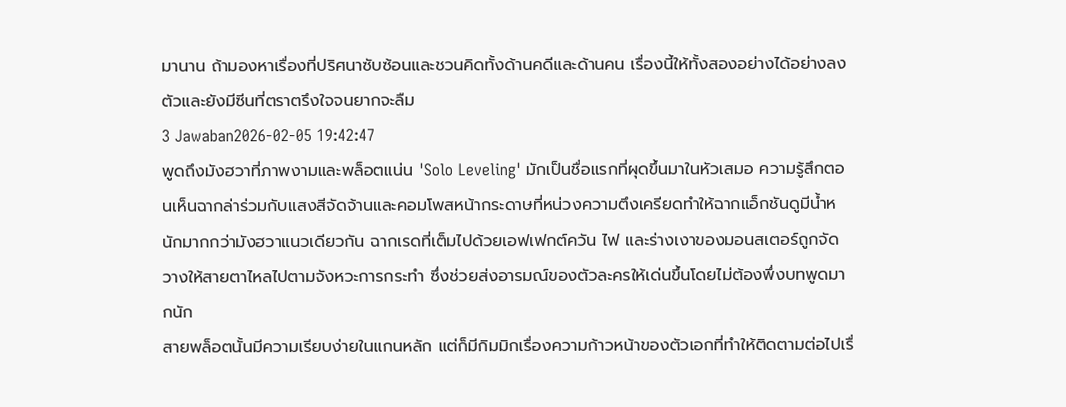มานาน ถ้ามองหาเรื่องที่ปริศนาซับซ้อนและชวนคิดทั้งด้านคดีและด้านคน เรื่องนี้ให้ทั้งสองอย่างได้อย่างลงตัวและยังมีซีนที่ตราตรึงใจจนยากจะลืม
3 Jawaban2026-02-05 19:42:47
พูดถึงมังฮวาที่ภาพงามและพล็อตแน่น 'Solo Leveling' มักเป็นชื่อแรกที่ผุดขึ้นมาในหัวเสมอ ความรู้สึกตอนเห็นฉากล่าร่วมกับแสงสีจัดจ้านและคอมโพสหน้ากระดาษที่หน่วงความตึงเครียดทำให้ฉากแอ็กชันดูมีน้ำหนักมากกว่ามังฮวาแนวเดียวกัน ฉากเรดที่เต็มไปด้วยเอฟเฟกต์ควัน ไฟ และร่างเงาของมอนสเตอร์ถูกจัดวางให้สายตาไหลไปตามจังหวะการกระทำ ซึ่งช่วยส่งอารมณ์ของตัวละครให้เด่นขึ้นโดยไม่ต้องพึ่งบทพูดมากนัก
สายพล็อตนั้นมีความเรียบง่ายในแกนหลัก แต่ก็มีกิมมิกเรื่องความก้าวหน้าของตัวเอกที่ทำให้ติดตามต่อไปเรื่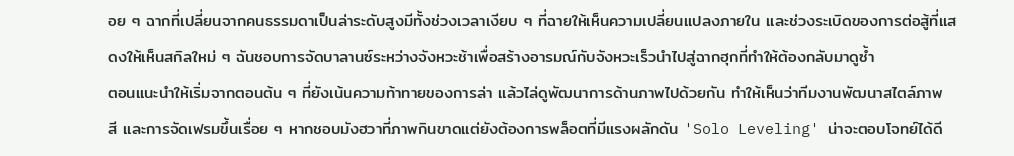อย ๆ ฉากที่เปลี่ยนจากคนธรรมดาเป็นล่าระดับสูงมีทั้งช่วงเวลาเงียบ ๆ ที่ฉายให้เห็นความเปลี่ยนแปลงภายใน และช่วงระเบิดของการต่อสู้ที่แสดงให้เห็นสกิลใหม่ ๆ ฉันชอบการจัดบาลานซ์ระหว่างจังหวะช้าเพื่อสร้างอารมณ์กับจังหวะเร็วนำไปสู่ฉากฮุกที่ทำให้ต้องกลับมาดูซ้ำ
ตอนแนะนำให้เริ่มจากตอนต้น ๆ ที่ยังเน้นความท้าทายของการล่า แล้วไล่ดูพัฒนาการด้านภาพไปด้วยกัน ทำให้เห็นว่าทีมงานพัฒนาสไตล์ภาพ สี และการจัดเฟรมขึ้นเรื่อย ๆ หากชอบมังฮวาที่ภาพกินขาดแต่ยังต้องการพล็อตที่มีแรงผลักดัน 'Solo Leveling' น่าจะตอบโจทย์ได้ดี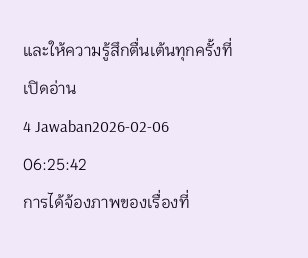และให้ความรู้สึกตื่นเต้นทุกครั้งที่เปิดอ่าน
4 Jawaban2026-02-06 06:25:42
การได้จ้องภาพของเรื่องที่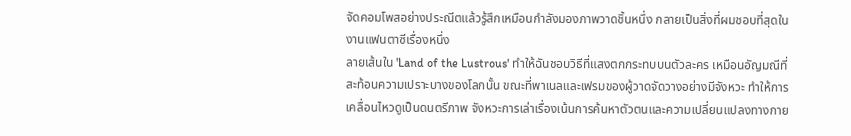จัดคอมโพสอย่างประณีตแล้วรู้สึกเหมือนกำลังมองภาพวาดชิ้นหนึ่ง กลายเป็นสิ่งที่ผมชอบที่สุดในงานแฟนตาซีเรื่องหนึ่ง
ลายเส้นใน 'Land of the Lustrous' ทำให้ฉันชอบวิธีที่แสงตกกระทบบนตัวละคร เหมือนอัญมณีที่สะท้อนความเปราะบางของโลกนั้น ขณะที่พาเนลและเฟรมของผู้วาดจัดวางอย่างมีจังหวะ ทำให้การเคลื่อนไหวดูเป็นดนตรีภาพ จังหวะการเล่าเรื่องเน้นการค้นหาตัวตนและความเปลี่ยนแปลงทางกาย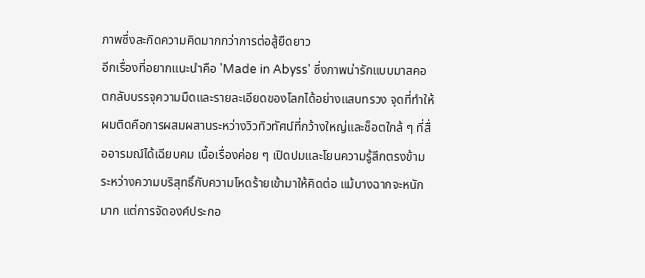ภาพซึ่งสะกิดความคิดมากกว่าการต่อสู้ยืดยาว
อีกเรื่องที่อยากแนะนำคือ 'Made in Abyss' ซึ่งภาพน่ารักแบบมาสคอตกลับบรรจุความมืดและรายละเอียดของโลกได้อย่างแสบทรวง จุดที่ทำให้ผมติดคือการผสมผสานระหว่างวิวทิวทัศน์ที่กว้างใหญ่และช็อตใกล้ ๆ ที่สื่ออารมณ์ได้เฉียบคม เนื้อเรื่องค่อย ๆ เปิดปมและโยนความรู้สึกตรงข้ามระหว่างความบริสุทธิ์กับความโหดร้ายเข้ามาให้คิดต่อ แม้บางฉากจะหนักมาก แต่การจัดองค์ประกอ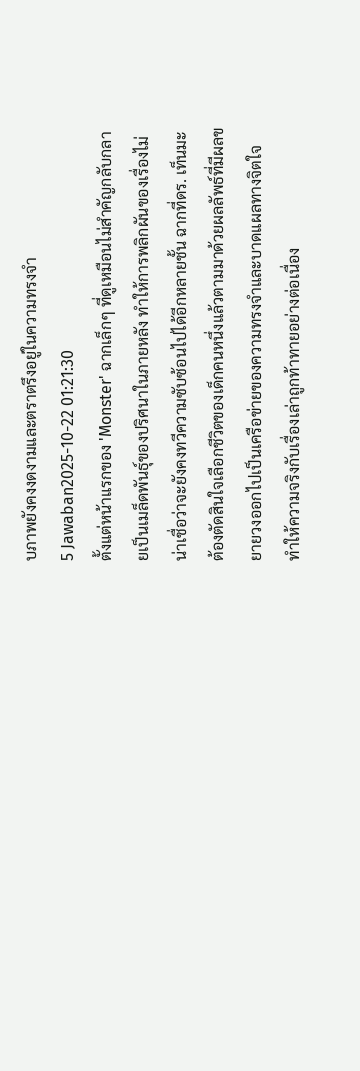บภาพยังคงงดงามและตราตรึงอยู่ในความทรงจำ
5 Jawaban2025-10-22 01:21:30
ตั้งแต่หน้าแรกของ 'Monster' ฉากเล็กๆ ที่ดูเหมือนไม่สำคัญกลับกลายเป็นเมล็ดพันธุ์ของปริศนาในภายหลัง ทำให้การพลิกผันของเรื่องไม่น่าเชื่อว่าจะยังคงทวีความซับซ้อนไปได้อีกหลายชั้น ฉากที่ดร. เท็นมะต้องตัดสินใจเลือกชีวิตของเด็กคนหนึ่งแล้วตามมาด้วยผลลัพธ์ที่มีผลขยายวงออกไปเป็นเครือข่ายของความทรงจำและบาดแผลทางจิตใจ ทำให้ความจริงกับเรื่องเล่าถูกท้าทายอย่างต่อเนื่อง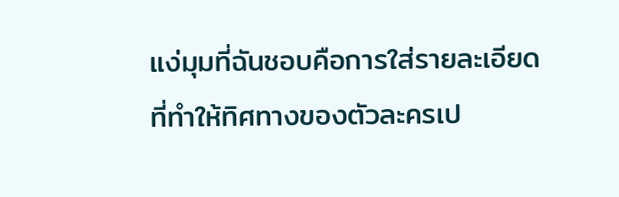แง่มุมที่ฉันชอบคือการใส่รายละเอียดที่ทำให้ทิศทางของตัวละครเป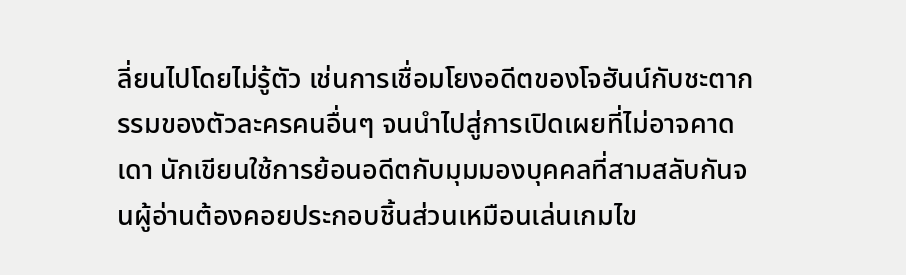ลี่ยนไปโดยไม่รู้ตัว เช่นการเชื่อมโยงอดีตของโจฮันน์กับชะตากรรมของตัวละครคนอื่นๆ จนนำไปสู่การเปิดเผยที่ไม่อาจคาดเดา นักเขียนใช้การย้อนอดีตกับมุมมองบุคคลที่สามสลับกันจนผู้อ่านต้องคอยประกอบชิ้นส่วนเหมือนเล่นเกมไข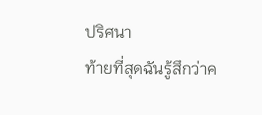ปริศนา
ท้ายที่สุดฉันรู้สึกว่าค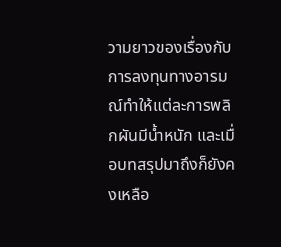วามยาวของเรื่องกับการลงทุนทางอารมณ์ทำให้แต่ละการพลิกผันมีน้ำหนัก และเมื่อบทสรุปมาถึงก็ยังคงเหลือ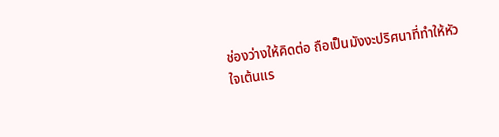ช่องว่างให้คิดต่อ ถือเป็นมังงะปริศนาที่ทำให้หัวใจเต้นแร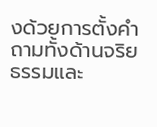งด้วยการตั้งคำถามทั้งด้านจริยธรรมและ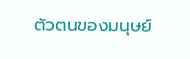ตัวตนของมนุษย์